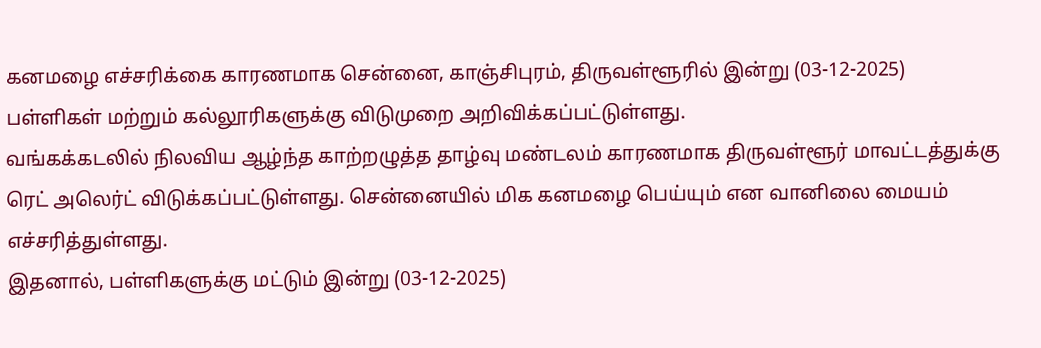கனமழை எச்சரிக்கை காரணமாக சென்னை, காஞ்சிபுரம், திருவள்ளூரில் இன்று (03-12-2025) பள்ளிகள் மற்றும் கல்லூரிகளுக்கு விடுமுறை அறிவிக்கப்பட்டுள்ளது.
வங்கக்கடலில் நிலவிய ஆழ்ந்த காற்றழுத்த தாழ்வு மண்டலம் காரணமாக திருவள்ளூர் மாவட்டத்துக்கு ரெட் அலெர்ட் விடுக்கப்பட்டுள்ளது. சென்னையில் மிக கனமழை பெய்யும் என வானிலை மையம் எச்சரித்துள்ளது.
இதனால், பள்ளிகளுக்கு மட்டும் இன்று (03-12-2025)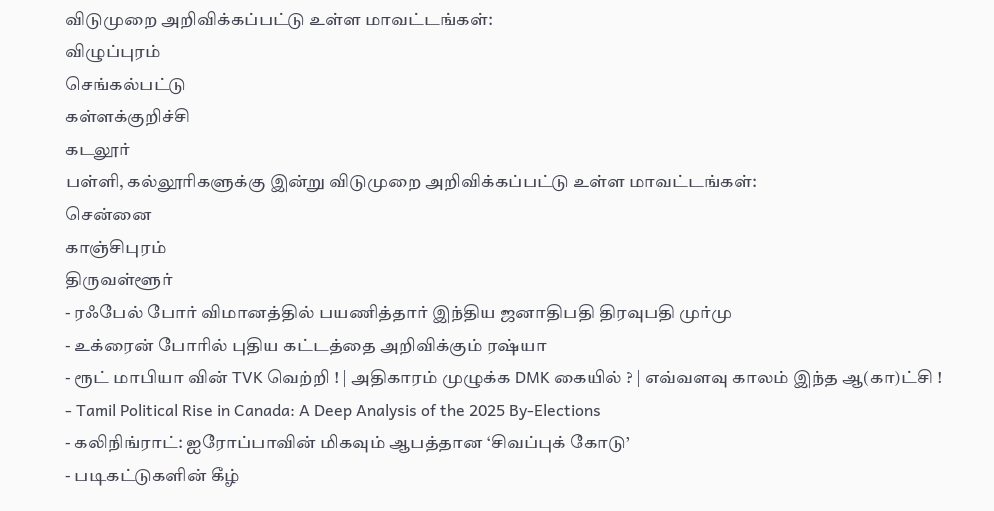விடுமுறை அறிவிக்கப்பட்டு உள்ள மாவட்டங்கள்:
விழுப்புரம்
செங்கல்பட்டு
கள்ளக்குறிச்சி
கடலூர்
பள்ளி, கல்லூரிகளுக்கு இன்று விடுமுறை அறிவிக்கப்பட்டு உள்ள மாவட்டங்கள்:
சென்னை
காஞ்சிபுரம்
திருவள்ளூர்
- ரஃபேல் போர் விமானத்தில் பயணித்தார் இந்திய ஜனாதிபதி திரவுபதி முர்மு
- உக்ரைன் போரில் புதிய கட்டத்தை அறிவிக்கும் ரஷ்யா
- ரூட் மாபியா வின் TVK வெற்றி ! | அதிகாரம் முழுக்க DMK கையில் ? | எவ்வளவு காலம் இந்த ஆ(கா)ட்சி !
- Tamil Political Rise in Canada: A Deep Analysis of the 2025 By-Elections
- கலிநிங்ராட்: ஐரோப்பாவின் மிகவும் ஆபத்தான ‘சிவப்புக் கோடு’
- படிகட்டுகளின் கீழ்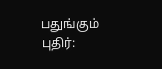பதுங்கும் புதிர்: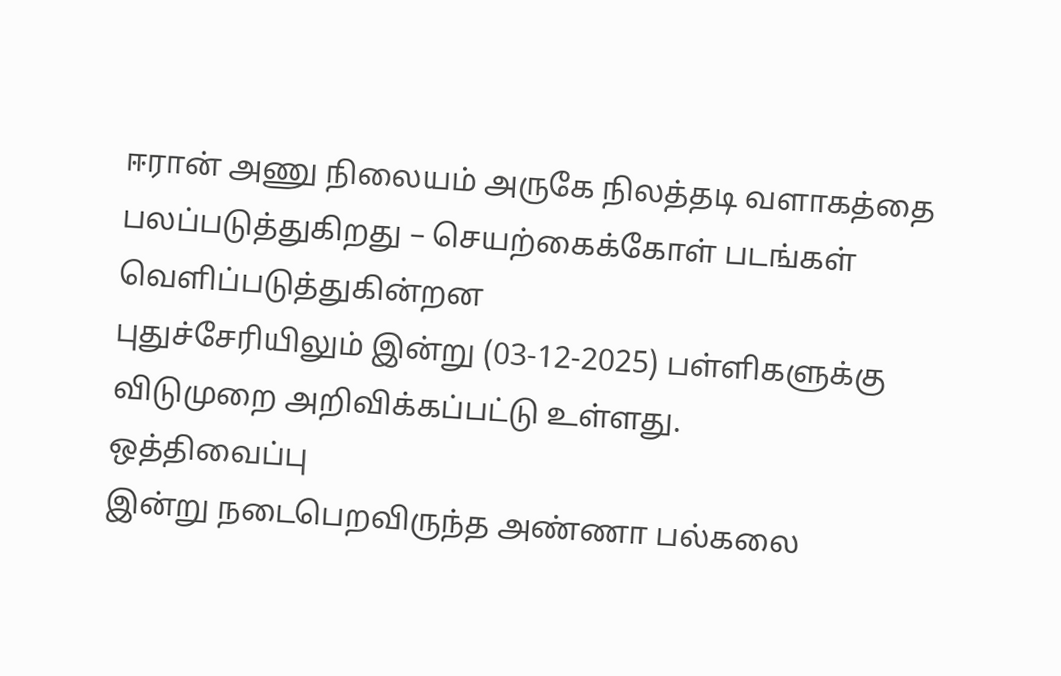ஈரான் அணு நிலையம் அருகே நிலத்தடி வளாகத்தை பலப்படுத்துகிறது – செயற்கைக்கோள் படங்கள் வெளிப்படுத்துகின்றன
புதுச்சேரியிலும் இன்று (03-12-2025) பள்ளிகளுக்கு விடுமுறை அறிவிக்கப்பட்டு உள்ளது.
ஒத்திவைப்பு
இன்று நடைபெறவிருந்த அண்ணா பல்கலை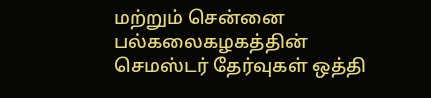மற்றும் சென்னை பல்கலைகழகத்தின் செமஸ்டர் தேர்வுகள் ஒத்தி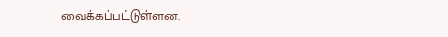வைக்கப்பட்டுள்ளன.